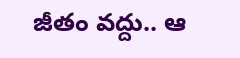జీతం వద్దు.. ఆ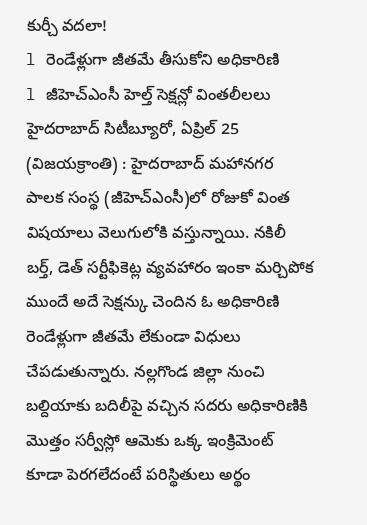కుర్చీ వదలా!
l రెండేళ్లుగా జీతమే తీసుకోని అధికారిణి
l జీహెచ్ఎంసీ హెల్త్ సెక్షన్లో వింతలీలలు
హైదరాబాద్ సిటీబ్యూరో, ఏప్రిల్ 25 (విజయక్రాంతి) : హైదరాబాద్ మహానగర పాలక సంస్థ (జీహెచ్ఎంసీ)లో రోజుకో వింత విషయాలు వెలుగులోకి వస్తున్నాయి. నకిలీ బర్త్, డెత్ సర్టీఫికెట్ల వ్యవహారం ఇంకా మర్చిపోక ముందే అదే సెక్షన్కు చెందిన ఓ అధికారిణి రెండేళ్లుగా జీతమే లేకుండా విధులు చేపడుతున్నారు. నల్లగొండ జిల్లా నుంచి బల్దియాకు బదిలీపై వచ్చిన సదరు అధికారిణికి మొత్తం సర్వీస్లో ఆమెకు ఒక్క ఇంక్రిమెంట్ కూడా పెరగలేదంటే పరిస్థితులు అర్థం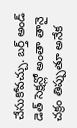చేసుకోవచ్చు. బర్త్ అండ్ డెత్ సెక్షన్లో అంతా తానై చక్రం తిప్పుతూ అనేక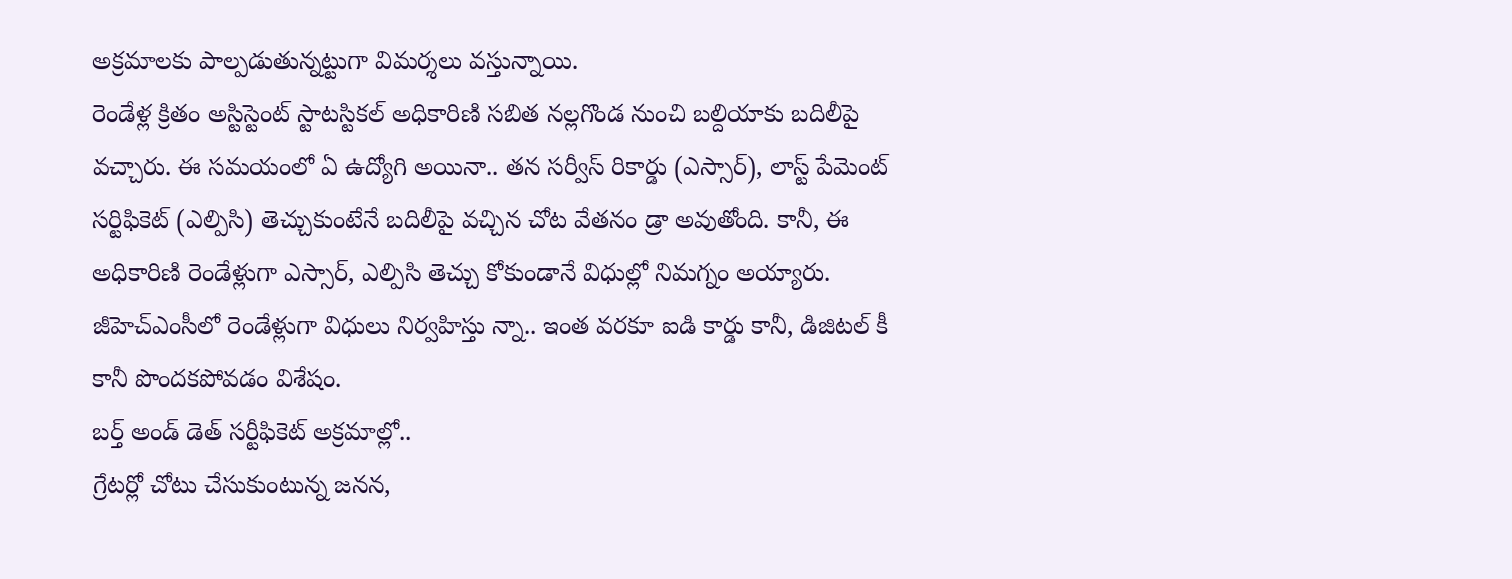అక్రమాలకు పాల్పడుతున్నట్టుగా విమర్శలు వస్తున్నాయి.
రెండేళ్ల క్రితం అస్టిస్టెంట్ స్టాటస్టికల్ అధికారిణి సబిత నల్లగొండ నుంచి బల్దియాకు బదిలీపై వచ్చారు. ఈ సమయంలో ఏ ఉద్యోగి అయినా.. తన సర్వీస్ రికార్డు (ఎస్సార్), లాస్ట్ పేమెంట్ సర్టిఫికెట్ (ఎల్పిసి) తెచ్చుకుంటేనే బదిలీపై వచ్చిన చోట వేతనం డ్రా అవుతోంది. కానీ, ఈ అధికారిణి రెండేళ్లుగా ఎస్సార్, ఎల్పిసి తెచ్చు కోకుండానే విధుల్లో నిమగ్నం అయ్యారు. జీహెచ్ఎంసీలో రెండేళ్లుగా విధులు నిర్వహిస్తు న్నా.. ఇంత వరకూ ఐడి కార్డు కానీ, డిజిటల్ కీ కానీ పొందకపోవడం విశేషం.
బర్త్ అండ్ డెత్ సర్టీఫికెట్ అక్రమాల్లో..
గ్రేటర్లో చోటు చేసుకుంటున్న జనన,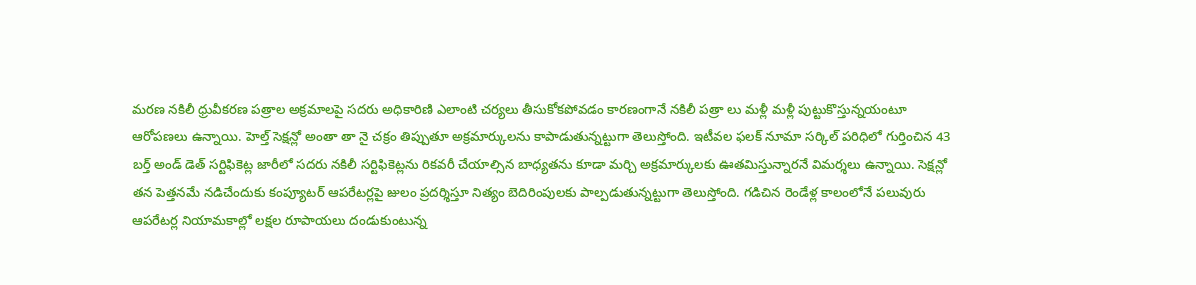మరణ నకిలీ ధ్రువీకరణ పత్రాల అక్రమాలపై సదరు అధికారిణి ఎలాంటి చర్యలు తీసుకోకపోవడం కారణంగానే నకిలీ పత్రా లు మళ్లీ మళ్లీ పుట్టుకొస్తున్నయంటూ ఆరోపణలు ఉన్నాయి. హెల్త్ సెక్షన్లో అంతా తా నై చక్రం తిప్పుతూ అక్రమార్కులను కాపాడుతున్నట్టుగా తెలుస్తోంది. ఇటీవల ఫలక్ నూమా సర్కిల్ పరిధిలో గుర్తించిన 43 బర్త్ అండ్ డెత్ సర్టిఫికెట్ల జారీలో సదరు నకిలీ సర్టిఫికెట్లను రికవరీ చేయాల్సిన బాధ్యతను కూడా మర్చి అక్రమార్కులకు ఊతమిస్తున్నారనే విమర్శలు ఉన్నాయి. సెక్షన్లో తన పెత్తనమే నడిచేందుకు కంప్యూటర్ ఆపరేటర్లపై జులం ప్రదర్శిస్తూ నిత్యం బెదిరింపులకు పాల్పడుతున్నట్టుగా తెలుస్తోంది. గడిచిన రెండేళ్ల కాలంలోనే పలువురు ఆపరేటర్ల నియామకాల్లో లక్షల రూపాయలు దండుకుంటున్న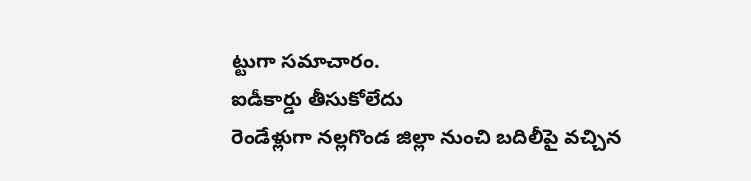ట్టుగా సమాచారం.
ఐడీకార్డు తీసుకోలేదు
రెండేళ్లుగా నల్లగొండ జిల్లా నుంచి బదిలీపై వచ్చిన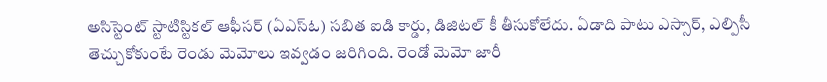అసిస్టెంట్ స్టాటిస్టికల్ ఆఫీసర్ (ఏఎస్ఓ) సబిత ఐడి కార్డు, డిజిటల్ కీ తీసుకోలేదు. ఏడాది పాటు ఎస్సార్, ఎల్పిసీ తెచ్చుకోకుంటే రెండు మెమోలు ఇవ్వడం జరిగింది. రెండో మెమో జారీ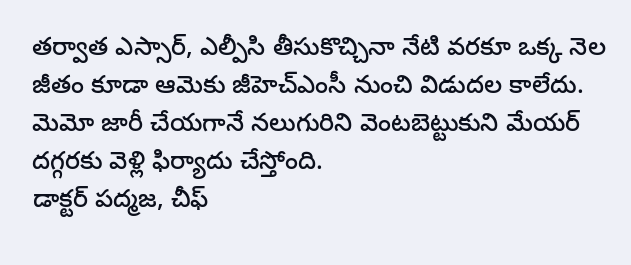తర్వాత ఎస్సార్, ఎల్పీసి తీసుకొచ్చినా నేటి వరకూ ఒక్క నెల జీతం కూడా ఆమెకు జీహెచ్ఎంసీ నుంచి విడుదల కాలేదు. మెమో జారీ చేయగానే నలుగురిని వెంటబెట్టుకుని మేయర్ దగ్గరకు వెళ్లి ఫిర్యాదు చేస్తోంది.
డాక్టర్ పద్మజ, చీఫ్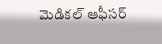మెడికల్ ఆఫీసర్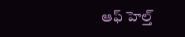ఆఫ్ హెల్త్